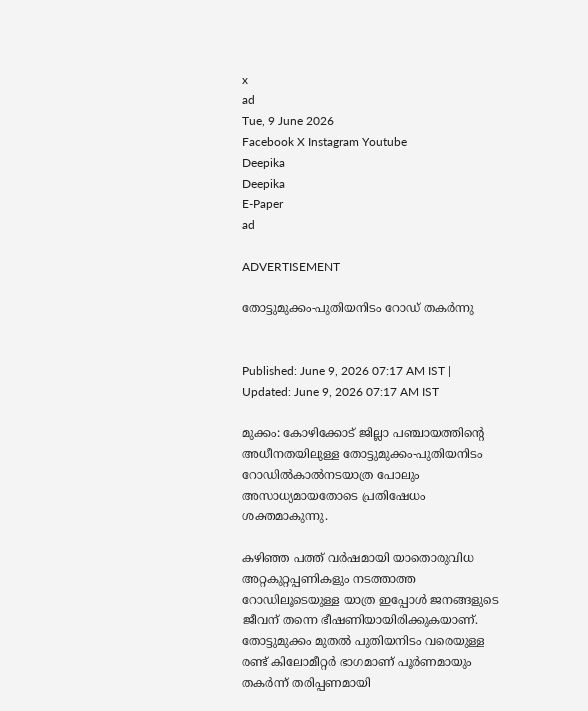x
ad
Tue, 9 June 2026
Facebook X Instagram Youtube
Deepika
Deepika
E-Paper
ad

ADVERTISEMENT

തോട്ടുമുക്കം-പുതിയനിടം റോഡ് തകർന്നു


Published: June 9, 2026 07:17 AM IST | Updated: June 9, 2026 07:17 AM IST

മുക്കം: കോഴിക്കോട് ജില്ലാ പഞ്ചായത്തിന്‍റെ അധീനതയിലുള്ള തോട്ടുമുക്കം-പുതിയനിടം റോഡിൽകാൽനടയാത്ര പോലും അസാധ്യമായതോടെ പ്രതിഷേധം ശക്തമാകുന്നു.

കഴിഞ്ഞ പത്ത് വർഷമായി യാതൊരുവിധ അറ്റകുറ്റപ്പണികളും നടത്താത്ത റോഡിലൂടെയുള്ള യാത്ര ഇപ്പോൾ ജനങ്ങളുടെ ജീവന് തന്നെ ഭീഷണിയായിരിക്കുകയാണ്. തോട്ടുമുക്കം മുതൽ പുതിയനിടം വരെയുള്ള രണ്ട് കിലോമീറ്റർ ഭാഗമാണ് പൂർണമായും തകർന്ന് തരിപ്പണമായി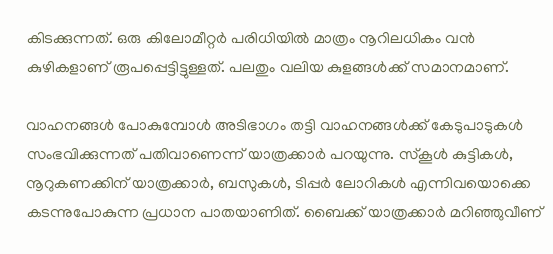കിടക്കുന്നത്. ഒരു കിലോമീറ്റർ പരിധിയിൽ മാത്രം നൂറിലധികം വൻ കുഴികളാണ് രൂപപ്പെട്ടിട്ടുള്ളത്. പലതും വലിയ കുളങ്ങൾക്ക് സമാനമാണ്.

വാഹനങ്ങൾ പോകുമ്പോൾ അടിഭാഗം തട്ടി വാഹനങ്ങൾക്ക് കേടുപാടുകൾ സംഭവിക്കുന്നത് പതിവാണെന്ന് യാത്രക്കാർ പറയുന്നു. സ്കൂൾ കുട്ടികൾ, നൂറുകണക്കിന് യാത്രക്കാർ, ബസുകൾ, ടിപ്പർ ലോറികൾ എന്നിവയൊക്കെ കടന്നുപോകുന്ന പ്രധാന പാതയാണിത്. ബൈക്ക് യാത്രക്കാർ മറിഞ്ഞുവീണ്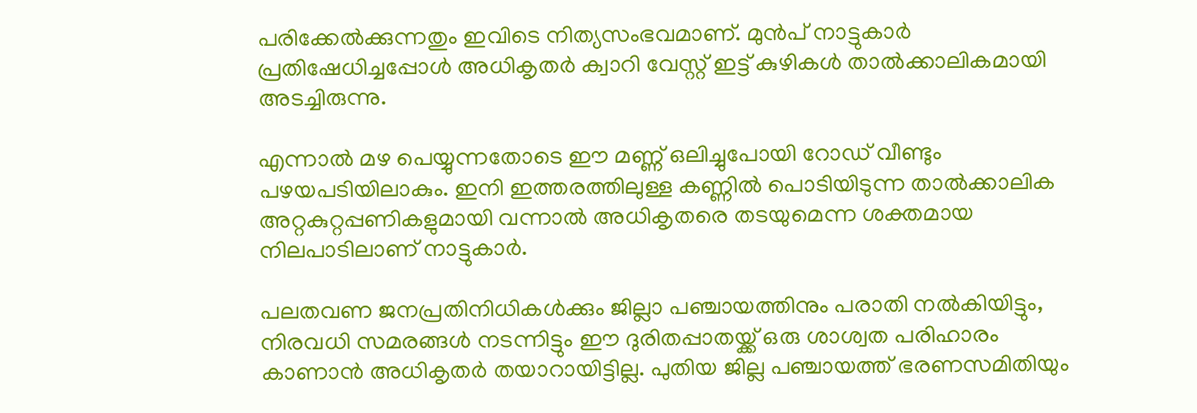പരിക്കേൽക്കുന്നതും ഇവിടെ നിത്യസംഭവമാണ്. മുൻപ് നാട്ടുകാർ പ്രതിഷേധിച്ചപ്പോൾ അധികൃതർ ക്വാറി വേസ്റ്റ് ഇട്ട് കുഴികൾ താൽക്കാലികമായി അടച്ചിരുന്നു.

എന്നാൽ മഴ പെയ്യുന്നതോടെ ഈ മണ്ണ് ഒലിച്ചുപോയി റോഡ് വീണ്ടും പഴയപടിയിലാകും. ഇനി ഇത്തരത്തിലുള്ള കണ്ണിൽ പൊടിയിടുന്ന താൽക്കാലിക അറ്റകുറ്റപ്പണികളുമായി വന്നാൽ അധികൃതരെ തടയുമെന്ന ശക്തമായ നിലപാടിലാണ് നാട്ടുകാർ.

പലതവണ ജനപ്രതിനിധികൾക്കും ജില്ലാ പഞ്ചായത്തിനും പരാതി നൽകിയിട്ടും, നിരവധി സമരങ്ങൾ നടന്നിട്ടും ഈ ദുരിതപ്പാതയ്ക്ക് ഒരു ശാശ്വത പരിഹാരം കാണാൻ അധികൃതർ തയാറായിട്ടില്ല. പുതിയ ജില്ല പഞ്ചായത്ത് ഭരണസമിതിയും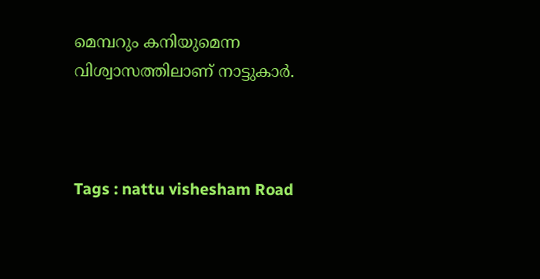മെമ്പറും കനിയുമെന്ന വിശ്വാസത്തിലാണ് നാട്ടുകാർ.



Tags : nattu vishesham Road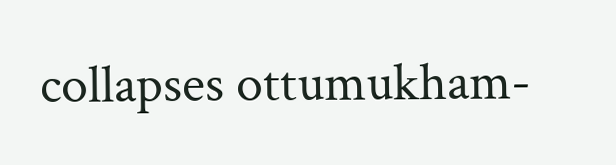collapses ottumukham-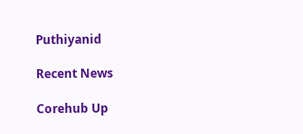Puthiyanid

Recent News

Corehub Up